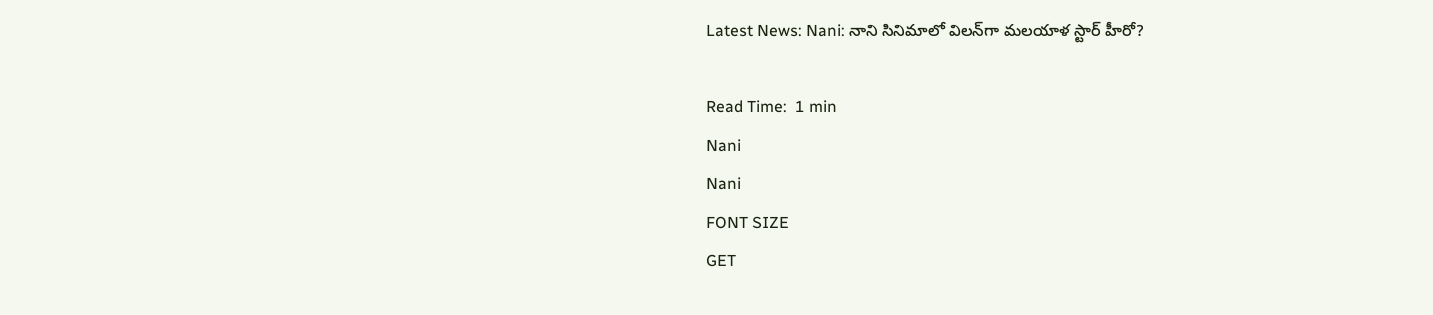Latest News: Nani: నాని సినిమాలో విలన్‌గా మలయాళ స్టార్ హీరో?

Read Time:  1 min
Nani
Nani
FONT SIZE
GET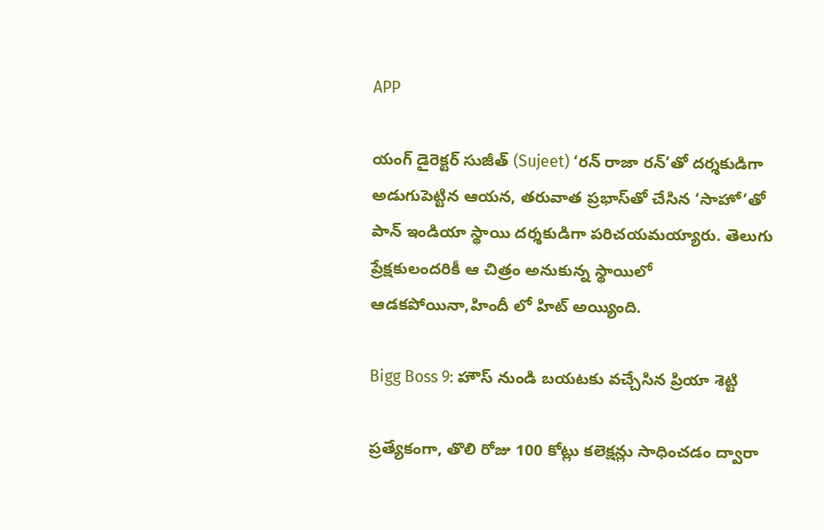APP

యంగ్ డైరెక్టర్ సుజీత్ (Sujeet) ‘రన్ రాజా రన్’తో దర్శకుడిగా అడుగుపెట్టిన ఆయన, తరువాత ప్రభాస్‌తో చేసిన ‘సాహో’తో పాన్ ఇండియా స్థాయి దర్శకుడిగా పరిచయమయ్యారు. తెలుగు ప్రేక్షకులందరికీ ఆ చిత్రం అనుకున్న స్థాయిలో ఆడకపోయినా,హిందీ లో హిట్ అయ్యింది.

Bigg Boss 9: హౌస్ నుండి బయటకు వచ్చేసిన ప్రియా శెట్టి

ప్రత్యేకంగా, తొలి రోజు 100 కోట్లు కలెక్షన్లు సాధించడం ద్వారా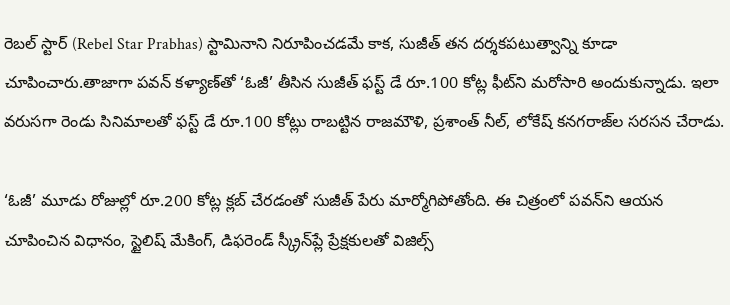రెబల్‌ స్టార్ (Rebel Star Prabhas) స్టామినాని నిరూపించడమే కాక, సుజీత్ తన దర్శకపటుత్వాన్ని కూడా చూపించారు.తాజాగా పవన్ కళ్యాణ్‌తో ‘ఓజీ’ తీసిన సుజీత్ ఫస్ట్ డే రూ.100 కోట్ల ఫీట్‌ని మరోసారి అందుకున్నాడు. ఇలా వరుసగా రెండు సినిమాలతో ఫస్ట్ డే రూ.100 కోట్లు రాబట్టిన రాజమౌళి, ప్రశాంత్ నీల్, లోకేష్ కనగరాజ్‌ల సరసన చేరాడు.

‘ఓజీ’ మూడు రోజుల్లో రూ.200 కోట్ల క్లబ్‌ చేరడంతో సుజీత్ పేరు మార్మోగిపోతోంది. ఈ చిత్రంలో పవన్‌ని ఆయన చూపించిన విధానం, స్టైలిష్ మేకింగ్, డిఫరెండ్ స్క్రీన్‌ప్లే ప్రేక్షకులతో విజిల్స్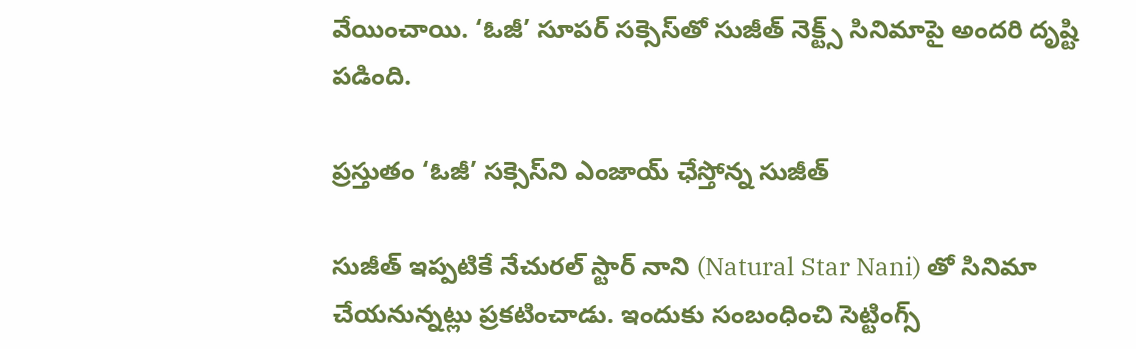వేయించాయి. ‘ఓజీ’ సూపర్ సక్సెస్‌తో సుజీత్ నెక్ట్స్ సినిమాపై అందరి దృష్టి పడింది.

ప్రస్తుతం ‘ఓజీ’ సక్సెస్‌ని ఎంజాయ్ ఛేస్తోన్న సుజీత్

సుజీత్ ఇప్పటికే నేచురల్ స్టార్ నాని (Natural Star Nani) తో సినిమా చేయనున్నట్లు ప్రకటించాడు. ఇందుకు సంబంధించి సెట్టింగ్స్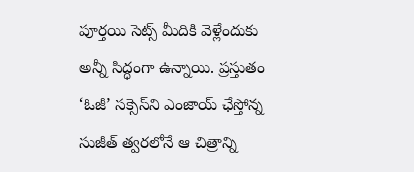పూర్తయి సెట్స్ మీదికి వెళ్లేందుకు అన్నీ సిద్ధంగా ఉన్నాయి. ప్రస్తుతం ‘ఓజీ’ సక్సెస్‌ని ఎంజాయ్ ఛేస్తోన్న సుజీత్ త్వరలోనే ఆ చిత్రాన్ని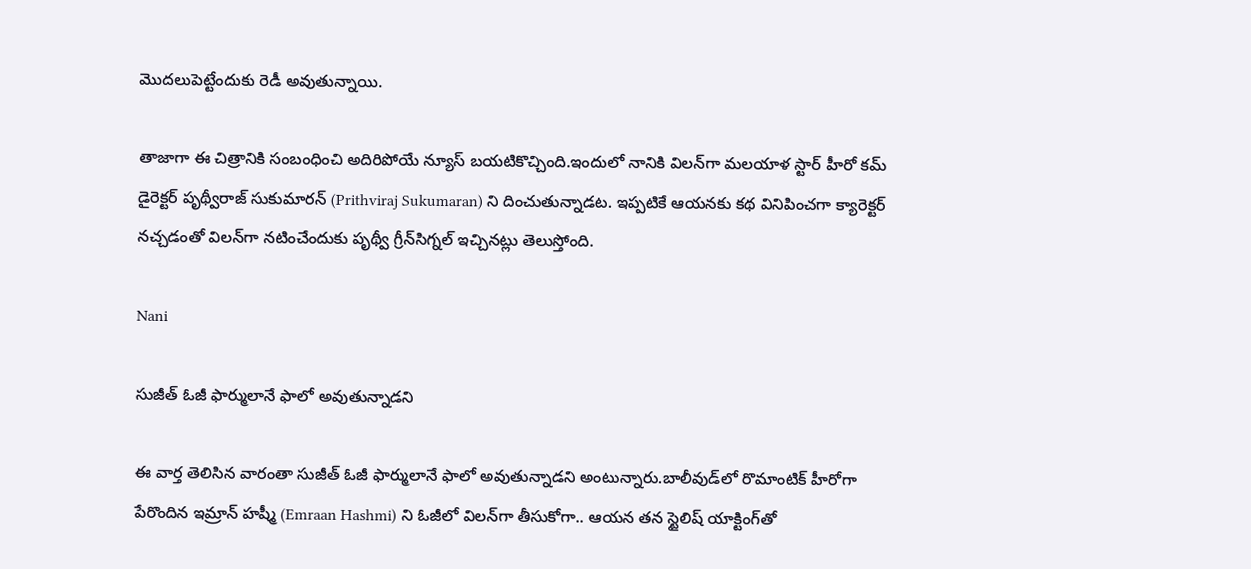మొదలుపెట్టేందుకు రెడీ అవుతున్నాయి.

తాజాగా ఈ చిత్రానికి సంబంధించి అదిరిపోయే న్యూస్ బయటికొచ్చింది.ఇందులో నానికి విలన్‌గా మలయాళ స్టార్ హీరో కమ్ డైరెక్టర్ పృథ్వీరాజ్ సుకుమారన్‌ (Prithviraj Sukumaran) ని దించుతున్నాడట. ఇప్పటికే ఆయనకు కథ వినిపించగా క్యారెక్టర్ నచ్చడంతో విలన్‌గా నటించేందుకు పృథ్వీ గ్రీన్‌సిగ్నల్ ఇచ్చినట్లు తెలుస్తోంది.

Nani

సుజీత్ ఓజీ ఫార్ములానే ఫాలో అవుతున్నాడని

ఈ వార్త తెలిసిన వారంతా సుజీత్ ఓజీ ఫార్ములానే ఫాలో అవుతున్నాడని అంటున్నారు.బాలీవుడ్‌లో రొమాంటిక్ హీరోగా పేరొందిన ఇమ్రాన్ హష్మీ (Emraan Hashmi) ని ఓజీలో విలన్‌గా తీసుకోగా.. ఆయన తన స్టైలిష్ యాక్టింగ్‌తో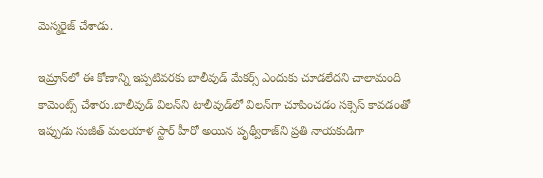మెస్మరైజ్ చేశాడు.

ఇమ్రాన్‌లో ఈ కోణాన్ని ఇప్పటివరకు బాలీవుడ్ మేకర్స్ ఎందుకు చూడలేదని చాలామంది కామెంట్స్ చేశారు.బాలీవుడ్‌ విలన్‌ని టాలీవుడ్‌లో విలన్‌గా చూపించడం సక్సెస్ కావడంతో ఇప్పుడు సుజీత్ మలయాళ స్టార్ హీరో అయిన పృథ్వీరాజ్‌ని ప్రతి నాయకుడిగా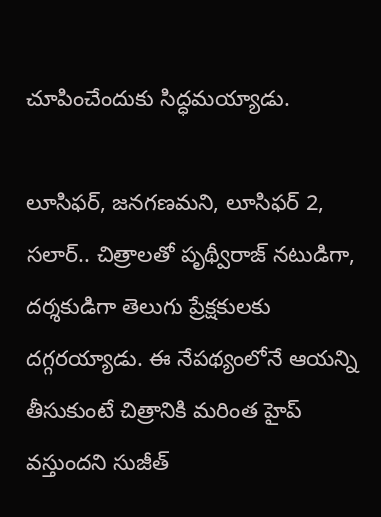చూపించేందుకు సిద్ధమయ్యాడు.

లూసిఫర్, జనగణమని, లూసిఫర్ 2, సలార్.. చిత్రాలతో పృథ్వీరాజ్ నటుడిగా, దర్శకుడిగా తెలుగు ప్రేక్షకులకు దగ్గరయ్యాడు. ఈ నేపథ్యంలోనే ఆయన్ని తీసుకుంటే చిత్రానికి మరింత హైప్ వస్తుందని సుజీత్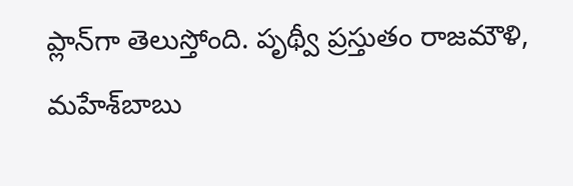ప్లాన్‌గా తెలుస్తోంది. పృథ్వీ ప్రస్తుతం రాజమౌళి, మహేశ్‌బాబు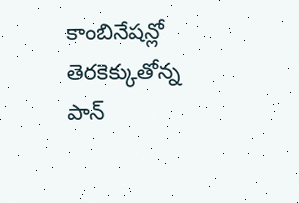కాంబినేషన్లో తెరకెక్కుతోన్న పాన్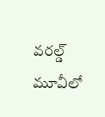వరల్డ్ మూవీలో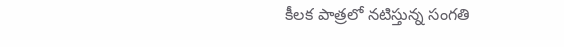కీలక పాత్రలో నటిస్తున్న సంగతి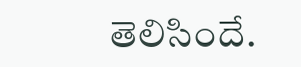తెలిసిందే.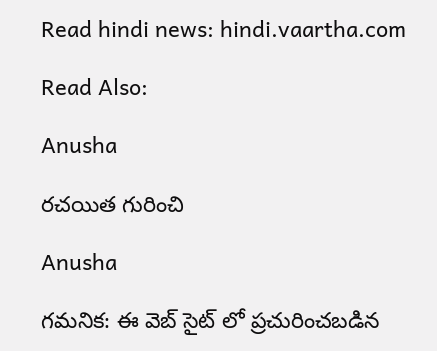Read hindi news: hindi.vaartha.com

Read Also:

Anusha

రచయిత గురించి

Anusha

గమనిక: ఈ వెబ్ సైట్ లో ప్రచురించబడిన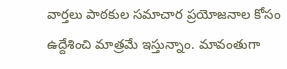వార్తలు పాఠకుల సమాచార ప్రయోజనాల కోసం ఉద్దేశించి మాత్రమే ఇస్తున్నాం. మావంతుగా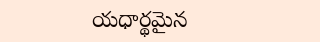యధార్థమైన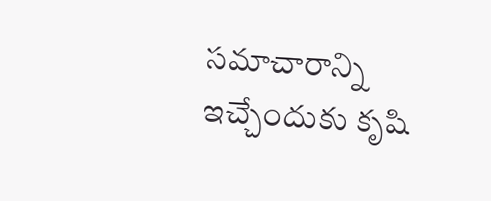సమాచారాన్ని ఇచ్చేందుకు కృషి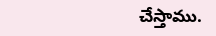చేస్తాము.